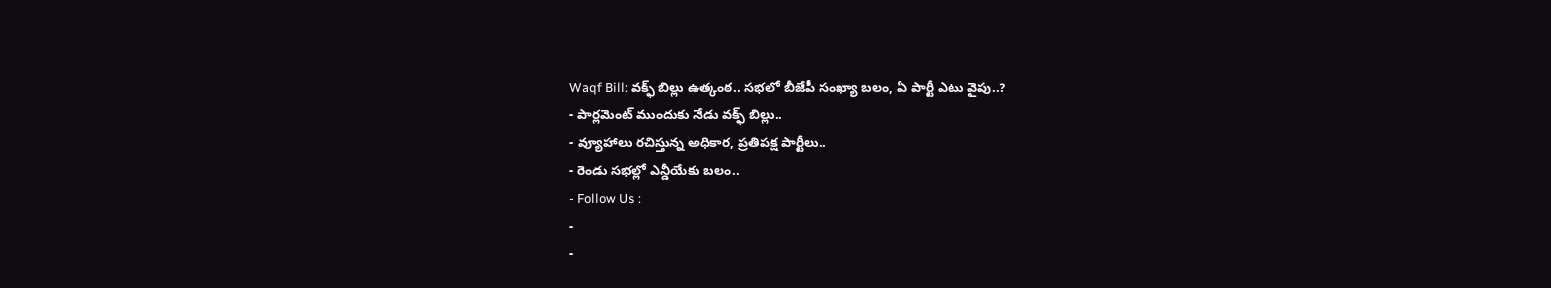Waqf Bill: వక్ఫ్ బిల్లు ఉత్కంఠ.. సభలో బీజేపీ సంఖ్యా బలం, ఏ పార్టీ ఎటు వైపు..?
- పార్లమెంట్ ముందుకు నేడు వక్ఫ్ బిల్లు..
- వ్యూహాలు రచిస్తున్న అధికార, ప్రతిపక్ష పార్టీలు..
- రెండు సభల్లో ఎన్డీయేకు బలం..
- Follow Us :
-
-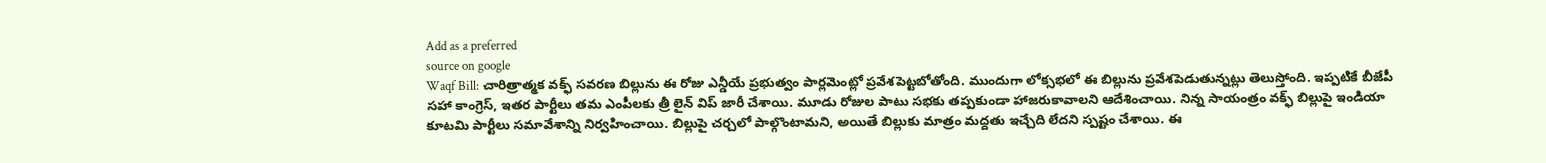Add as a preferred
source on google
Waqf Bill: చారిత్రాత్మక వక్ఫ్ సవరణ బిల్లును ఈ రోజు ఎన్డీయే ప్రభుత్వం పార్లమెంట్లో ప్రవేశపెట్టబోతోంది. ముందుగా లోక్సభలో ఈ బిల్లును ప్రవేశపెడుతున్నట్లు తెలుస్తోంది. ఇప్పటికే బీజేపీ సహా కాంగ్రెస్, ఇతర పార్టీలు తమ ఎంపీలకు త్రీ లైన్ విప్ జారీ చేశాయి. మూడు రోజుల పాటు సభకు తప్పకుండా హాజరుకావాలని ఆదేశించాయి. నిన్న సాయంత్రం వక్ఫ్ బిల్లుపై ఇండియా కూటమి పార్టీలు సమావేశాన్ని నిర్వహించాయి. బిల్లుపై చర్చలో పాల్గొంటామని, అయితే బిల్లుకు మాత్రం మద్దతు ఇచ్చేది లేదని స్పష్టం చేశాయి. ఈ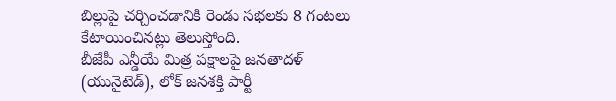బిల్లుపై చర్చించడానికి రెండు సభలకు 8 గంటలు కేటాయించినట్లు తెలుస్తోంది.
బీజేపీ ఎన్డీయే మిత్ర పక్షాలపై జనతాదళ్ (యునైటెడ్), లోక్ జనశక్తి పార్టీ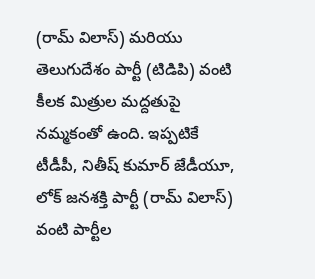(రామ్ విలాస్) మరియు తెలుగుదేశం పార్టీ (టిడిపి) వంటి కీలక మిత్రుల మద్దతుపై నమ్మకంతో ఉంది. ఇప్పటికే టీడీపీ, నితీష్ కుమార్ జేడీయూ, లోక్ జనశక్తి పార్టీ (రామ్ విలాస్) వంటి పార్టీల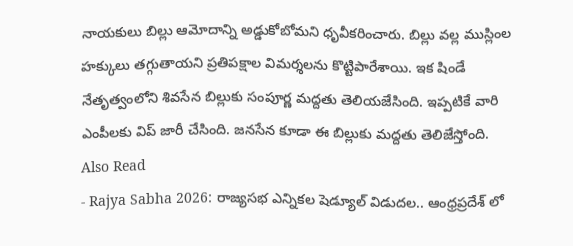నాయకులు బిల్లు ఆమోదాన్ని అడ్డుకోబోమని ధృవీకరించారు. బిల్లు వల్ల ముస్లింల హక్కులు తగ్గుతాయని ప్రతిపక్షాల విమర్శలను కొట్టిపారేశాయి. ఇక షిండే నేతృత్వంలోని శివసేన బిల్లుకు సంపూర్ణ మద్దతు తెలియజేసింది. ఇప్పటికే వారి ఎంపీలకు విప్ జారీ చేసింది. జనసేన కూడా ఈ బిల్లుకు మద్దతు తెలిజేస్తోంది.
Also Read
- Rajya Sabha 2026: రాజ్యసభ ఎన్నికల షెడ్యూల్ విడుదల.. ఆంధ్రప్రదేశ్ లో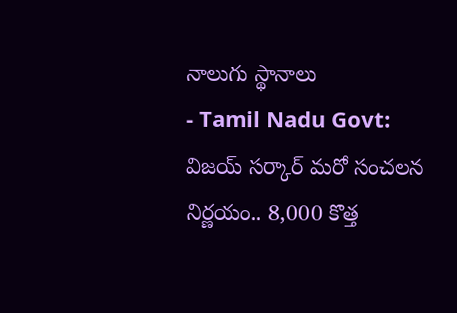నాలుగు స్థానాలు
- Tamil Nadu Govt: విజయ్ సర్కార్ మరో సంచలన నిర్ణయం.. 8,000 కొత్త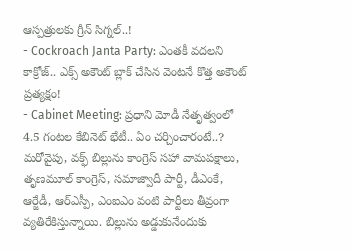ఆస్పత్రులకు గ్రీన్ సిగ్నల్..!
- Cockroach Janta Party: ఎంతకీ వదలని కాక్రోజ్.. ఎక్స్ అకౌంట్ బ్లాక్ చేసిన వెంటనే కొత్త అకౌంట్ ప్రత్యక్షం!
- Cabinet Meeting: ప్రధాని మోడీ నేతృత్వంలో 4.5 గంటల కేబినెట్ భేటీ.. ఏం చర్చించారంటే..?
మరోవైపు, వక్ఫ్ బిల్లును కాంగ్రెస్ సహా వామపక్షాలు, తృణమూల్ కాంగ్రెస్, సమాజ్వాదీ పార్టీ, డీఎంకే, ఆర్జేడీ, ఆర్ఎస్పీ, ఎంఐఎం వంటి పార్టీలు తీవ్రంగా వ్యతిరేకిస్తున్నాయి. బిల్లును అడ్డుకునేందుకు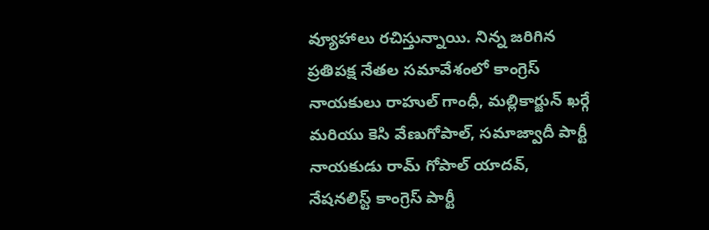వ్యూహాలు రచిస్తున్నాయి. నిన్న జరిగిన ప్రతిపక్ష నేతల సమావేశంలో కాంగ్రెస్ నాయకులు రాహుల్ గాంధీ, మల్లికార్జున్ ఖర్గే మరియు కెసి వేణుగోపాల్, సమాజ్వాదీ పార్టీ నాయకుడు రామ్ గోపాల్ యాదవ్, నేషనలిస్ట్ కాంగ్రెస్ పార్టీ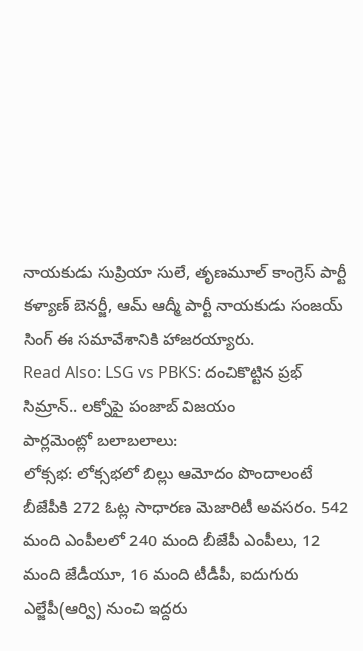నాయకుడు సుప్రియా సులే, తృణమూల్ కాంగ్రెస్ పార్టీ కళ్యాణ్ బెనర్జీ, ఆమ్ ఆద్మీ పార్టీ నాయకుడు సంజయ్ సింగ్ ఈ సమావేశానికి హాజరయ్యారు.
Read Also: LSG vs PBKS: దంచికొట్టిన ప్రభ్ సిమ్రాన్.. లక్నోపై పంజాబ్ విజయం
పార్లమెంట్లో బలాబలాలు:
లోక్సభ: లోక్సభలో బిల్లు ఆమోదం పొందాలంటే బీజేపీకి 272 ఓట్ల సాధారణ మెజారిటీ అవసరం. 542 మంది ఎంపీలలో 240 మంది బీజేపీ ఎంపీలు, 12 మంది జేడీయూ, 16 మంది టీడీపీ, ఐదుగురు ఎల్జేపీ(ఆర్వి) నుంచి ఇద్దరు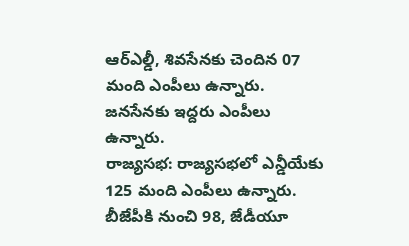ఆర్ఎల్డీ, శివసేనకు చెందిన 07 మంది ఎంపీలు ఉన్నారు. జనసేనకు ఇద్దరు ఎంపీలు ఉన్నారు.
రాజ్యసభ: రాజ్యసభలో ఎన్డీయేకు 125 మంది ఎంపీలు ఉన్నారు. బీజేపీకి నుంచి 98, జేడీయూ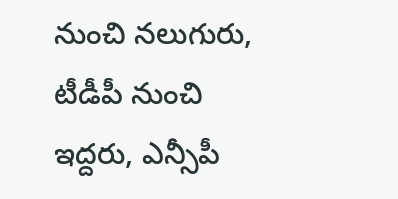నుంచి నలుగురు, టీడీపీ నుంచి ఇద్దరు, ఎన్సీపీ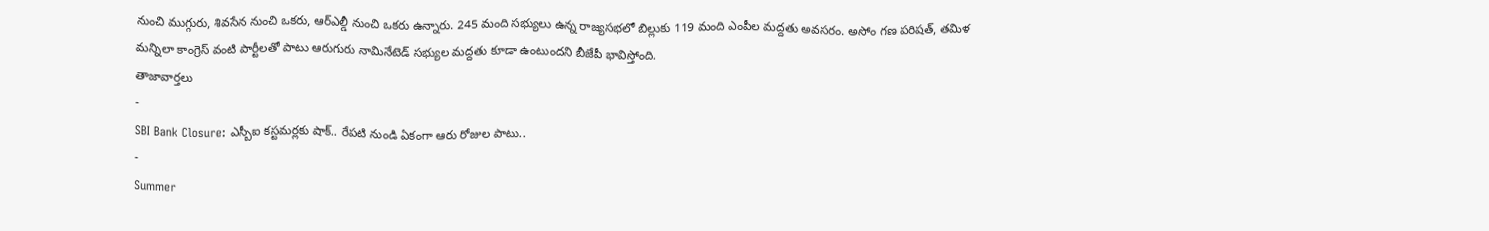నుంచి ముగ్గురు, శివసేన నుంచి ఒకరు, ఆర్ఎల్డీ నుంచి ఒకరు ఉన్నారు. 245 మంది సభ్యులు ఉన్న రాజ్యసభలో బిల్లుకు 119 మంది ఎంపీల మద్దతు అవసరం. అసోం గణ పరిషత్, తమిళ మన్నిలా కాంగ్రెస్ వంటి పార్టీలతో పాటు ఆరుగురు నామినేటెడ్ సభ్యుల మద్దతు కూడా ఉంటుందని బీజేపీ భావిస్తోంది.
తాజావార్తలు
-
SBI Bank Closure: ఎస్బీఐ కస్టమర్లకు షాక్.. రేపటి నుండి ఏకంగా ఆరు రోజుల పాటు..
-
Summer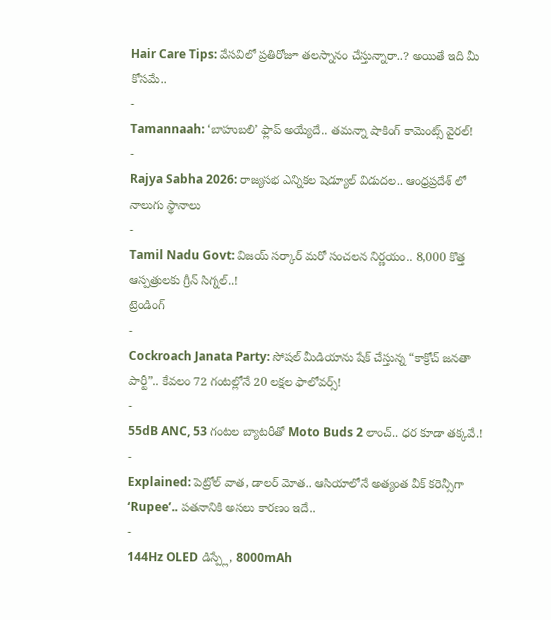Hair Care Tips: వేసవిలో ప్రతిరోజూ తలస్నానం చేస్తున్నారా..? అయితే ఇది మీ కోసమే..
-
Tamannaah: ‘బాహుబలి’ ఫ్లాప్ అయ్యేదే.. తమన్నా షాకింగ్ కామెంట్స్ వైరల్!
-
Rajya Sabha 2026: రాజ్యసభ ఎన్నికల షెడ్యూల్ విడుదల.. ఆంధ్రప్రదేశ్ లో నాలుగు స్థానాలు
-
Tamil Nadu Govt: విజయ్ సర్కార్ మరో సంచలన నిర్ణయం.. 8,000 కొత్త ఆస్పత్రులకు గ్రీన్ సిగ్నల్..!
ట్రెండింగ్
-
Cockroach Janata Party: సోషల్ మీడియాను షేక్ చేస్తున్న “కాక్రోచ్ జనతా పార్టీ”.. కేవలం 72 గంటల్లోనే 20 లక్షల ఫాలోవర్స్!
-
55dB ANC, 53 గంటల బ్యాటరీతో Moto Buds 2 లాంచ్.. ధర కూడా తక్కవే.!
-
Explained: పెట్రోల్ వాత, డాలర్ మోత.. ఆసియాలోనే అత్యంత వీక్ కరెన్సీగా ‘Rupee’.. పతనానికి అసలు కారణం ఇదే..
-
144Hz OLED డిస్ప్లే, 8000mAh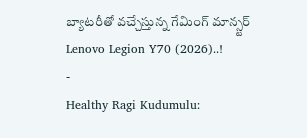బ్యాటరీతో వచ్చేస్తున్న గేమింగ్ మాన్స్టర్ Lenovo Legion Y70 (2026)..!
-
Healthy Ragi Kudumulu: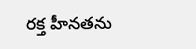రక్త హీనతను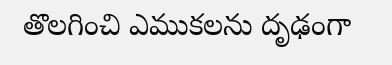తొలగించి ఎముకలను దృఢంగా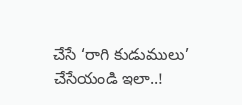చేసే ‘రాగి కుడుములు’ చేసేయండి ఇలా..!